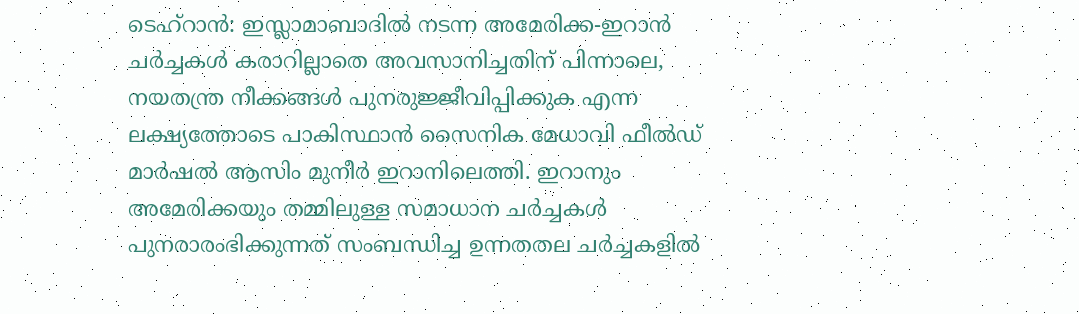ടെഹ്റാൻ: ഇസ്ലാമാബാദിൽ നടന്ന അമേരിക്ക-ഇറാൻ ചർച്ചകൾ കരാറില്ലാതെ അവസാനിച്ചതിന് പിന്നാലെ, നയതന്ത്ര നീക്കങ്ങൾ പുനരുജ്ജീവിപ്പിക്കുക എന്ന ലക്ഷ്യത്തോടെ പാകിസ്ഥാൻ സൈനിക മേധാവി ഫീൽഡ് മാർഷൽ ആസിം മുനീർ ഇറാനിലെത്തി. ഇറാനും അമേരിക്കയും തമ്മിലുള്ള സമാധാന ചർച്ചകൾ പുനരാരംഭിക്കുന്നത് സംബന്ധിച്ച ഉന്നതതല ചർച്ചകളിൽ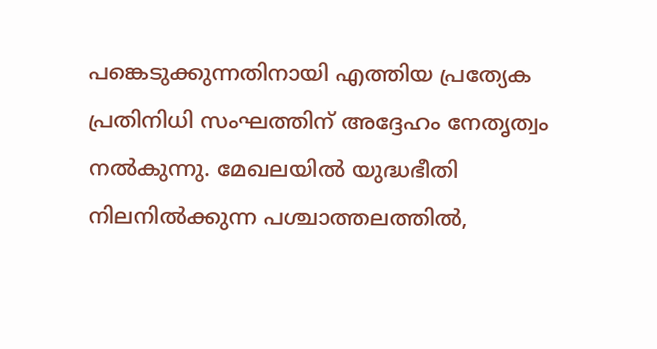പങ്കെടുക്കുന്നതിനായി എത്തിയ പ്രത്യേക പ്രതിനിധി സംഘത്തിന് അദ്ദേഹം നേതൃത്വം നൽകുന്നു. മേഖലയിൽ യുദ്ധഭീതി നിലനിൽക്കുന്ന പശ്ചാത്തലത്തിൽ,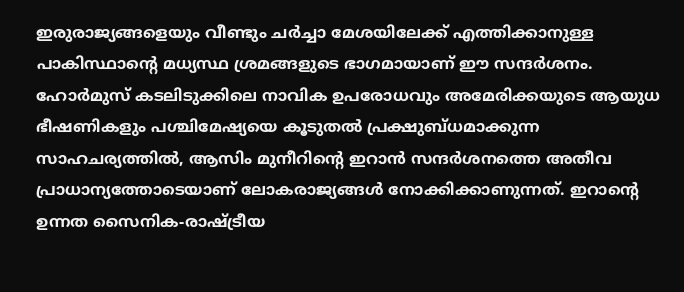ഇരുരാജ്യങ്ങളെയും വീണ്ടും ചർച്ചാ മേശയിലേക്ക് എത്തിക്കാനുള്ള പാകിസ്ഥാന്റെ മധ്യസ്ഥ ശ്രമങ്ങളുടെ ഭാഗമായാണ് ഈ സന്ദർശനം.
ഹോർമുസ് കടലിടുക്കിലെ നാവിക ഉപരോധവും അമേരിക്കയുടെ ആയുധ ഭീഷണികളും പശ്ചിമേഷ്യയെ കൂടുതൽ പ്രക്ഷുബ്ധമാക്കുന്ന സാഹചര്യത്തിൽ, ആസിം മുനീറിന്റെ ഇറാൻ സന്ദർശനത്തെ അതീവ പ്രാധാന്യത്തോടെയാണ് ലോകരാജ്യങ്ങൾ നോക്കിക്കാണുന്നത്. ഇറാന്റെ ഉന്നത സൈനിക-രാഷ്ട്രീയ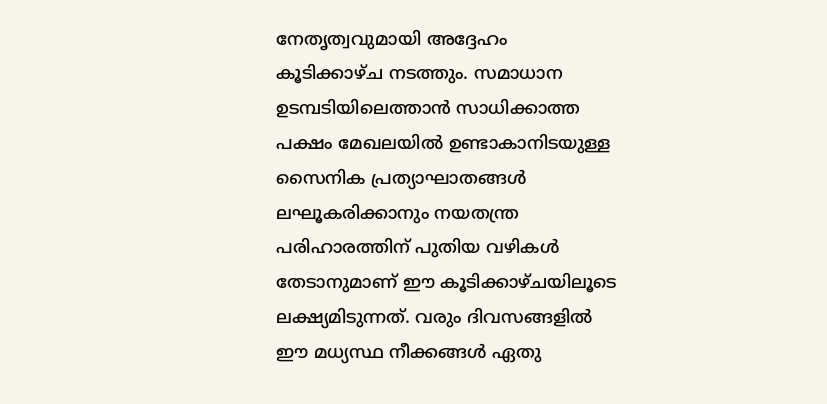നേതൃത്വവുമായി അദ്ദേഹം കൂടിക്കാഴ്ച നടത്തും. സമാധാന ഉടമ്പടിയിലെത്താൻ സാധിക്കാത്ത പക്ഷം മേഖലയിൽ ഉണ്ടാകാനിടയുള്ള സൈനിക പ്രത്യാഘാതങ്ങൾ ലഘൂകരിക്കാനും നയതന്ത്ര പരിഹാരത്തിന് പുതിയ വഴികൾ തേടാനുമാണ് ഈ കൂടിക്കാഴ്ചയിലൂടെ ലക്ഷ്യമിടുന്നത്. വരും ദിവസങ്ങളിൽ ഈ മധ്യസ്ഥ നീക്കങ്ങൾ ഏതു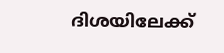ദിശയിലേക്ക്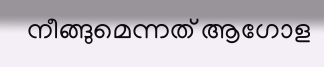നീങ്ങുമെന്നത് ആഗോള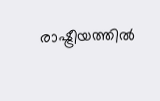രാഷ്ട്രീയത്തിൽ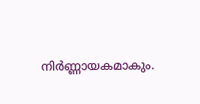നിർണ്ണായകമാകും.